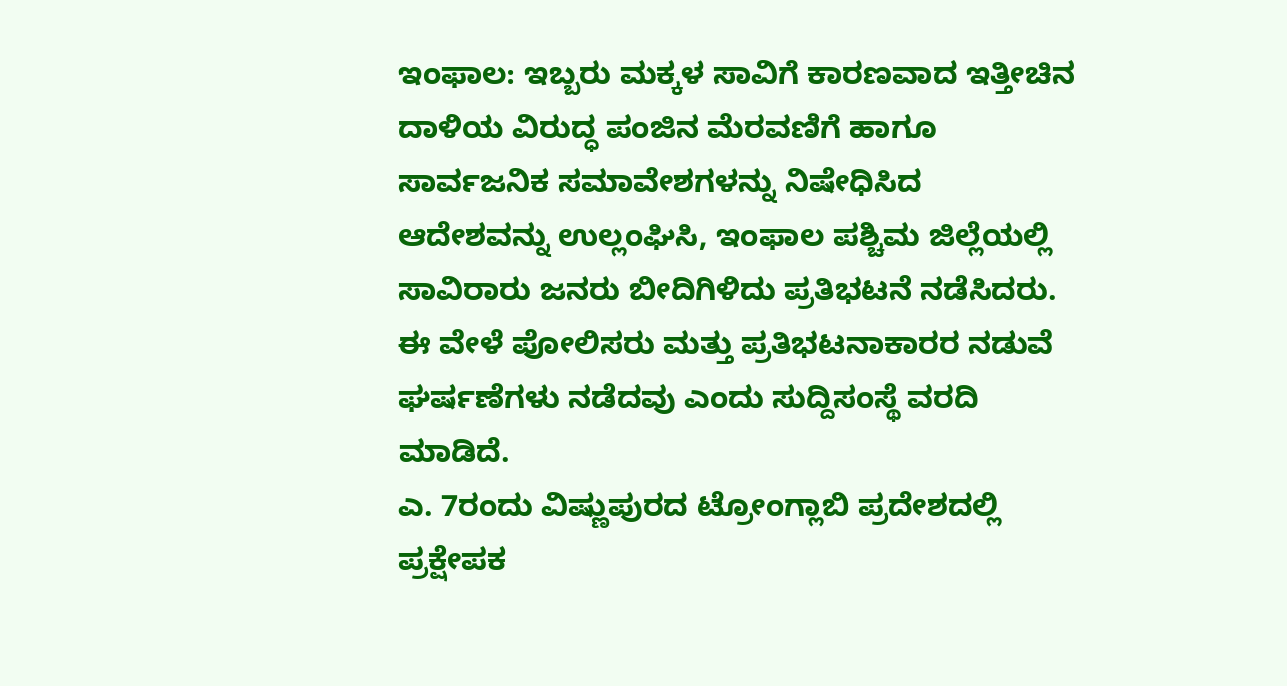ಇಂಫಾಲ: ಇಬ್ಬರು ಮಕ್ಕಳ ಸಾವಿಗೆ ಕಾರಣವಾದ ಇತ್ತೀಚಿನ ದಾಳಿಯ ವಿರುದ್ಧ ಪಂಜಿನ ಮೆರವಣಿಗೆ ಹಾಗೂ ಸಾರ್ವಜನಿಕ ಸಮಾವೇಶಗಳನ್ನು ನಿಷೇಧಿಸಿದ ಆದೇಶವನ್ನು ಉಲ್ಲಂಘಿಸಿ, ಇಂಫಾಲ ಪಶ್ಚಿಮ ಜಿಲ್ಲೆಯಲ್ಲಿ ಸಾವಿರಾರು ಜನರು ಬೀದಿಗಿಳಿದು ಪ್ರತಿಭಟನೆ ನಡೆಸಿದರು. ಈ ವೇಳೆ ಪೋಲಿಸರು ಮತ್ತು ಪ್ರತಿಭಟನಾಕಾರರ ನಡುವೆ ಘರ್ಷಣೆಗಳು ನಡೆದವು ಎಂದು ಸುದ್ದಿಸಂಸ್ಥೆ ವರದಿ ಮಾಡಿದೆ.
ಎ. 7ರಂದು ವಿಷ್ಣುಪುರದ ಟ್ರೋಂಗ್ಲಾಬಿ ಪ್ರದೇಶದಲ್ಲಿ ಪ್ರಕ್ಷೇಪಕ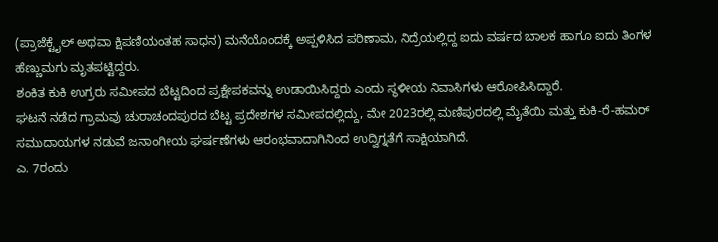(ಪ್ರಾಜೆಕ್ಟೈಲ್ ಅಥವಾ ಕ್ಷಿಪಣಿಯಂತಹ ಸಾಧನ) ಮನೆಯೊಂದಕ್ಕೆ ಅಪ್ಪಳಿಸಿದ ಪರಿಣಾಮ, ನಿದ್ರೆಯಲ್ಲಿದ್ದ ಐದು ವರ್ಷದ ಬಾಲಕ ಹಾಗೂ ಐದು ತಿಂಗಳ ಹೆಣ್ಣುಮಗು ಮೃತಪಟ್ಟಿದ್ದರು.
ಶಂಕಿತ ಕುಕಿ ಉಗ್ರರು ಸಮೀಪದ ಬೆಟ್ಟದಿಂದ ಪ್ರಕ್ಷೇಪಕವನ್ನು ಉಡಾಯಿಸಿದ್ದರು ಎಂದು ಸ್ಥಳೀಯ ನಿವಾಸಿಗಳು ಆರೋಪಿಸಿದ್ದಾರೆ.
ಘಟನೆ ನಡೆದ ಗ್ರಾಮವು ಚುರಾಚಂದಪುರದ ಬೆಟ್ಟ ಪ್ರದೇಶಗಳ ಸಮೀಪದಲ್ಲಿದ್ದು, ಮೇ 2023ರಲ್ಲಿ ಮಣಿಪುರದಲ್ಲಿ ಮೈತೆಯಿ ಮತ್ತು ಕುಕಿ-ರೆ-ಹಮರ್ ಸಮುದಾಯಗಳ ನಡುವೆ ಜನಾಂಗೀಯ ಘರ್ಷಣೆಗಳು ಆರಂಭವಾದಾಗಿನಿಂದ ಉದ್ವಿಗ್ನತೆಗೆ ಸಾಕ್ಷಿಯಾಗಿದೆ.
ಎ. 7ರಂದು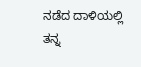ನಡೆದ ದಾಳಿಯಲ್ಲಿ ತನ್ನ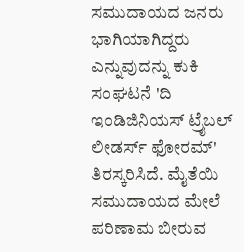ಸಮುದಾಯದ ಜನರು ಭಾಗಿಯಾಗಿದ್ದರು ಎನ್ನುವುದನ್ನು ಕುಕಿ ಸಂಘಟನೆ 'ದಿ ಇಂಡಿಜಿನಿಯಸ್ ಟ್ರೈಬಲ್ ಲೀಡರ್ಸ್ ಫೋರಮ್' ತಿರಸ್ಕರಿಸಿದೆ. ಮೈತೆಯಿ ಸಮುದಾಯದ ಮೇಲೆ ಪರಿಣಾಮ ಬೀರುವ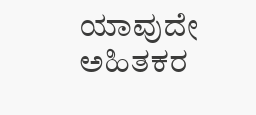ಯಾವುದೇ ಅಹಿತಕರ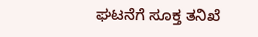ಘಟನೆಗೆ ಸೂಕ್ತ ತನಿಖೆ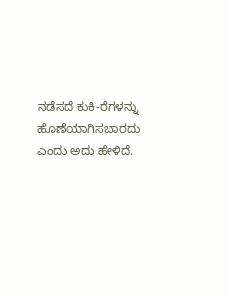ನಡೆಸದೆ ಕುಕಿ-ರೆಗಳನ್ನು ಹೊಣೆಯಾಗಿಸಬಾರದು ಎಂದು ಅದು ಹೇಳಿದೆ.